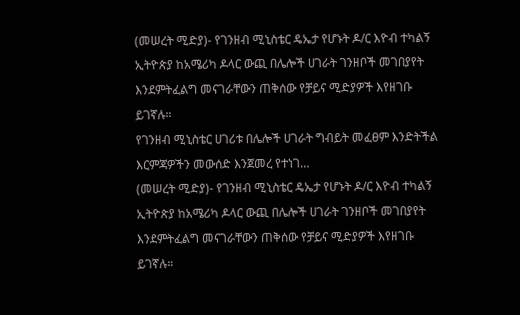(መሠረት ሚድያ)- የገንዘብ ሚኒስቴር ዴኤታ የሆኑት ዶ/ር እዮብ ተካልኝ ኢትዮጵያ ከአሜሪካ ዶላር ውጪ በሌሎች ሀገራት ገንዘቦች መገበያየት እንደምትፈልግ መናገራቸውን ጠቅሰው የቻይና ሚድያዎች እየዘገቡ ይገኛሉ።
የገንዘብ ሚኒስቴር ሀገሪቱ በሌሎች ሀገራት ግብይት መፈፀም እንድትችል እርምጃዎችን መውሰድ እንጀመረ የተነገ…
(መሠረት ሚድያ)- የገንዘብ ሚኒስቴር ዴኤታ የሆኑት ዶ/ር እዮብ ተካልኝ ኢትዮጵያ ከአሜሪካ ዶላር ውጪ በሌሎች ሀገራት ገንዘቦች መገበያየት እንደምትፈልግ መናገራቸውን ጠቅሰው የቻይና ሚድያዎች እየዘገቡ ይገኛሉ።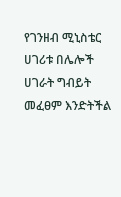የገንዘብ ሚኒስቴር ሀገሪቱ በሌሎች ሀገራት ግብይት መፈፀም እንድትችል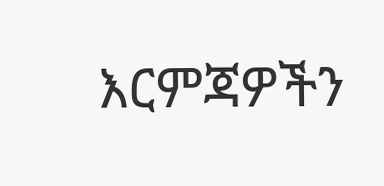እርምጃዎችን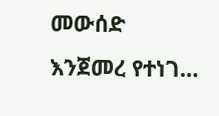መውሰድ እንጀመረ የተነገ…